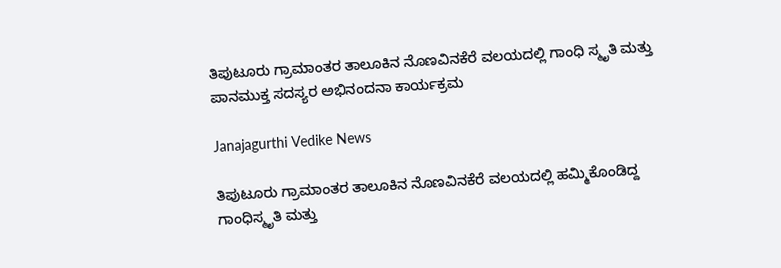ತಿಪುಟೂರು ಗ್ರಾಮಾಂತರ ತಾಲೂಕಿನ ನೊಣವಿನಕೆರೆ ವಲಯದಲ್ಲಿ ಗಾಂಧಿ ಸ್ಮೃತಿ ಮತ್ತು ಪಾನಮುಕ್ತ ಸದಸ್ಯರ ಅಭಿನಂದನಾ ಕಾರ್ಯಕ್ರಮ

Janajagurthi Vedike News

ತಿಪುಟೂರು ಗ್ರಾಮಾಂತರ ತಾಲೂಕಿನ ನೊಣವಿನಕೆರೆ ವಲಯದಲ್ಲಿ ಹಮ್ಮಿಕೊಂಡಿದ್ದ ಗಾಂಧಿಸ್ಮೃತಿ ಮತ್ತು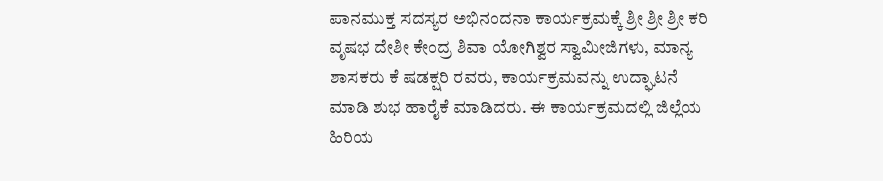ಪಾನಮುಕ್ತ ಸದಸ್ಯರ ಅಭಿನಂದನಾ ಕಾರ್ಯಕ್ರಮಕ್ಕೆ ಶ್ರೀ ಶ್ರೀ ಶ್ರೀ ಕರಿ ವೃಷಭ ದೇಶೀ ಕೇಂದ್ರ ಶಿವಾ ಯೋಗಿಶ್ವರ ಸ್ವಾಮೀಜಿಗಳು, ಮಾನ್ಯ ಶಾಸಕರು ಕೆ ಷಡಕ್ಷರಿ ರವರು, ಕಾರ್ಯಕ್ರಮವನ್ನು ಉದ್ಘಾಟನೆ ಮಾಡಿ ಶುಭ ಹಾರೈಕೆ ಮಾಡಿದರು. ಈ ಕಾರ್ಯಕ್ರಮದಲ್ಲಿ ಜಿಲ್ಲೆಯ ಹಿರಿಯ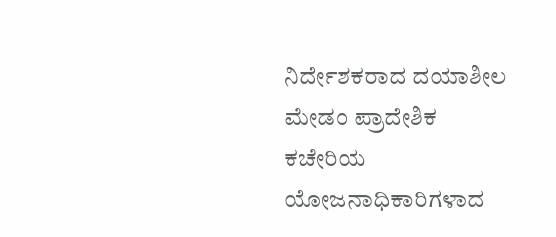ನಿರ್ದೇಶಕರಾದ ದಯಾಶೀಲ ಮೇಡಂ ಪ್ರಾದೇಶಿಕ ಕಚೇರಿಯ ಯೋಜನಾಧಿಕಾರಿಗಳಾದ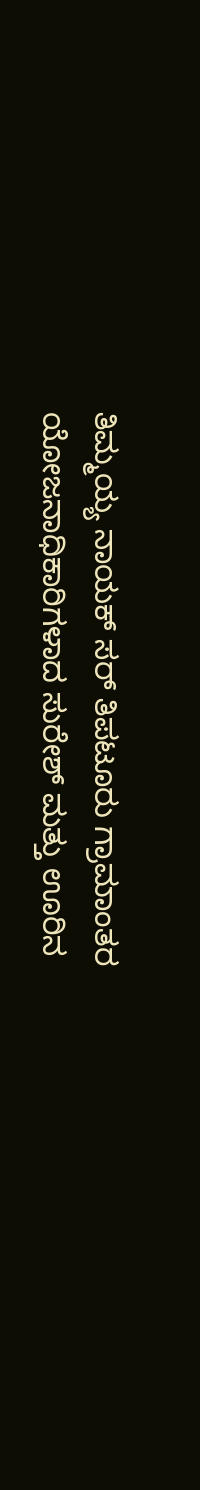ತಿಮ್ಮಯ್ಯ ನಾಯಕ್ ಸರ್ ತಿಪಟೂರು ಗ್ರಾಮಾಂತರ ಯೋಜನಾಧಿಕಾರಿಗಳಾದ ಸುರೇಶ್ ಮತ್ತು ಊರಿನ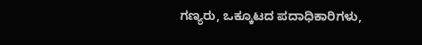ಗಣ್ಯರು, ಒಕ್ಕೂಟದ ಪದಾಧಿಕಾರಿಗಳು,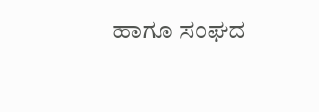ಹಾಗೂ ಸಂಘದ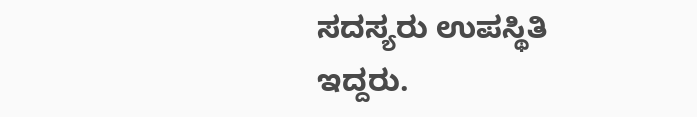ಸದಸ್ಯರು ಉಪಸ್ಥಿತಿ ಇದ್ದರು.